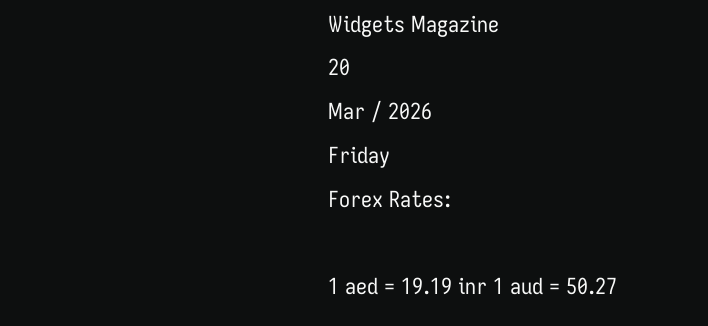Widgets Magazine
20
Mar / 2026
Friday
Forex Rates:

1 aed = 19.19 inr 1 aud = 50.27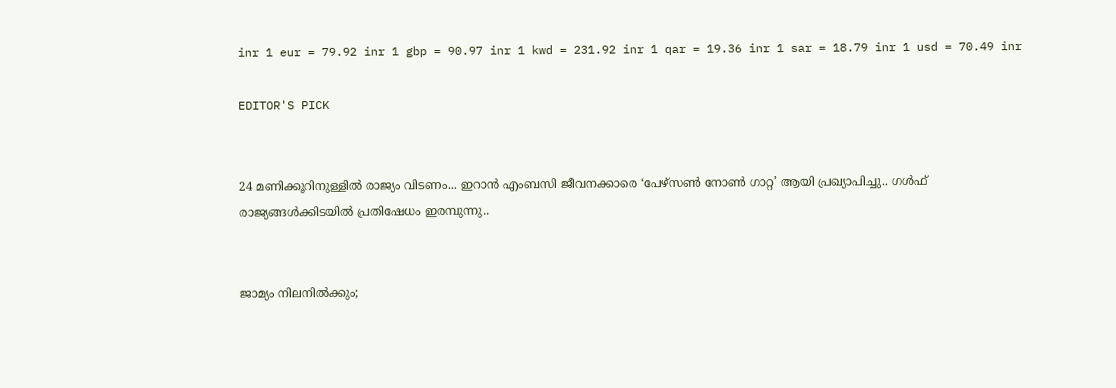inr 1 eur = 79.92 inr 1 gbp = 90.97 inr 1 kwd = 231.92 inr 1 qar = 19.36 inr 1 sar = 18.79 inr 1 usd = 70.49 inr

EDITOR'S PICK


24 മണിക്കൂറിനുള്ളില്‍ രാജ്യം വിടണം... ഇറാന്‍ എംബസി ജീവനക്കാരെ ‘പേഴ്‌സണ്‍ നോണ്‍ ഗാറ്റ’ ആയി പ്രഖ്യാപിച്ചു.. ഗൾഫ് രാജ്യങ്ങൾക്കിടയിൽ പ്രതിഷേധം ഇരമ്പുന്നു..


ജാമ്യം നിലനിൽക്കും;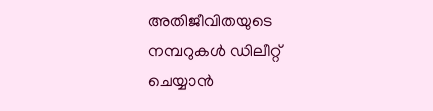അതിജീവിതയുടെ നമ്പറുകൾ ഡിലീറ്റ് ചെയ്യാൻ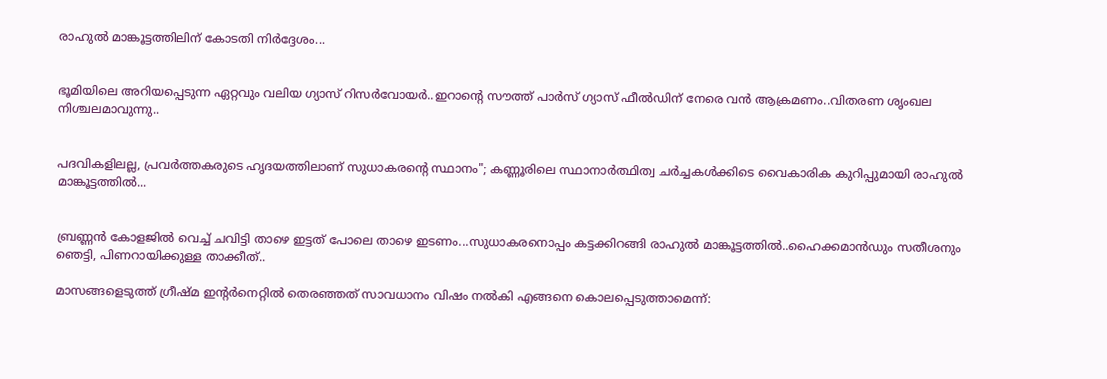രാഹുൽ മാങ്കൂട്ടത്തിലിന് കോടതി നിർദ്ദേശം...


ഭൂമിയിലെ അറിയപ്പെടുന്ന ഏറ്റവും വലിയ ഗ്യാസ് റിസർവോയർ..ഇറാന്റെ സൗത്ത് പാർസ് ഗ്യാസ് ഫീൽഡിന് നേരെ വൻ ആക്രമണം..വിതരണ ശൃംഖല നിശ്ചലമാവുന്നു..


പദവികളിലല്ല, പ്രവർത്തകരുടെ ഹൃദയത്തിലാണ് സുധാകരന്റെ സ്ഥാനം"; കണ്ണൂരിലെ സ്ഥാനാർത്ഥിത്വ ചർച്ചകൾക്കിടെ വൈകാരിക കുറിപ്പുമായി രാഹുൽ മാങ്കൂട്ടത്തിൽ...


ബ്രണ്ണൻ കോളജിൽ വെച്ച് ചവിട്ടി താഴെ ഇട്ടത് പോലെ താഴെ ഇടണം...സുധാകരനൊപ്പം കട്ടക്കിറങ്ങി രാഹുൽ മാങ്കൂട്ടത്തിൽ..ഹൈക്കമാൻഡും സതീശനും ഞെട്ടി, പിണറായിക്കുള്ള താക്കീത്..

മാസങ്ങളെടുത്ത് ഗ്രീഷ്മ ഇന്റർനെറ്റിൽ തെരഞ്ഞത് സാവധാനം വിഷം നൽകി എങ്ങനെ കൊലപ്പെടുത്താമെന്ന്: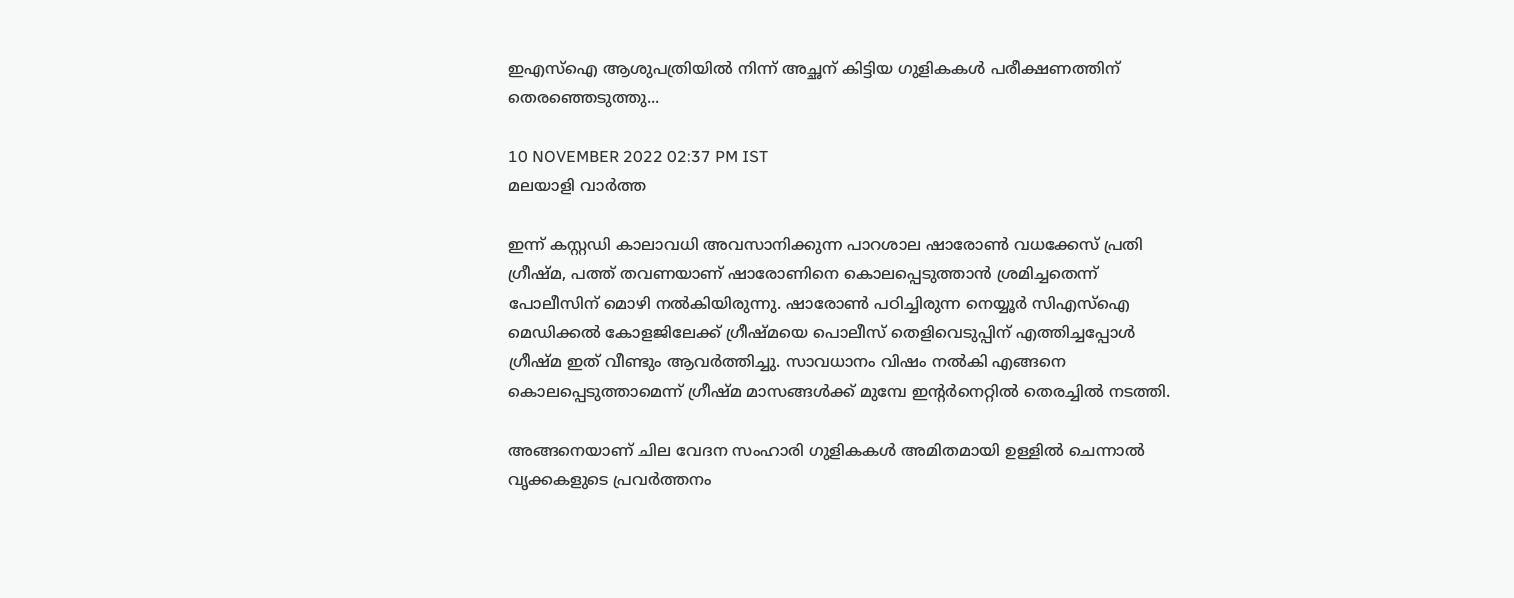ഇഎസ്ഐ ആശുപത്രിയിൽ നിന്ന് അച്ഛന് കിട്ടിയ ഗുളികകൾ പരീക്ഷണത്തിന് തെരഞ്ഞെടുത്തു...

10 NOVEMBER 2022 02:37 PM IST
മലയാളി വാര്‍ത്ത

ഇന്ന് കസ്റ്റഡി കാലാവധി അവസാനിക്കുന്ന പാറശാല ഷാരോൺ വധക്കേസ് പ്രതി ഗ്രീഷ്മ, പത്ത് തവണയാണ് ഷാരോണിനെ കൊലപ്പെടുത്താൻ ശ്രമിച്ചതെന്ന് പോലീസിന് മൊഴി നൽകിയിരുന്നു. ഷാരോൺ പഠിച്ചിരുന്ന നെയ്യൂർ സിഎസ്‌ഐ മെഡിക്കൽ കോളജിലേക്ക് ഗ്രീഷ്മയെ പൊലീസ് തെളിവെടുപ്പിന് എത്തിച്ചപ്പോൾ ഗ്രീഷ്മ ഇത് വീണ്ടും ആവർത്തിച്ചു. സാവധാനം വിഷം നൽകി എങ്ങനെ കൊലപ്പെടുത്താമെന്ന് ഗ്രീഷ്മ മാസങ്ങൾക്ക് മുമ്പേ ഇന്റർനെറ്റിൽ തെരച്ചിൽ നടത്തി.

അങ്ങനെയാണ് ചില വേദന സംഹാരി ഗുളികകൾ അമിതമായി ഉള്ളിൽ ചെന്നാൽ വൃക്കകളുടെ പ്രവർത്തനം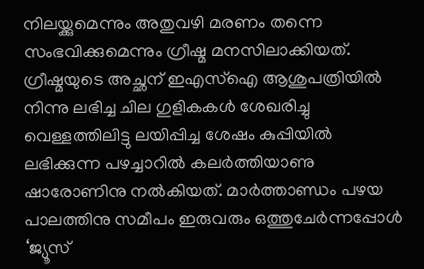നിലയ്ക്കുമെന്നും അതുവഴി മരണം തന്നെ സംഭവിക്കുമെന്നും ഗ്രീഷ്മ മനസിലാക്കിയത്. ഗ്രീഷ്മയുടെ അച്ഛന് ഇഎസ്ഐ ആശുപത്രിയിൽ നിന്നു ലഭിച്ച ചില ഗുളികകൾ ശേഖരിച്ചു വെള്ളത്തിലിട്ടു ലയിപ്പിച്ച ശേഷം കുപ്പിയിൽ ലഭിക്കുന്ന പഴച്ചാറിൽ കലർത്തിയാണു ഷാരോണിനു നൽകിയത്. മാർത്താണ്ഡം പഴയ പാലത്തിനു സമീപം ഇരുവരും ഒത്തുചേർന്നപ്പോൾ ‘ജ്യൂസ്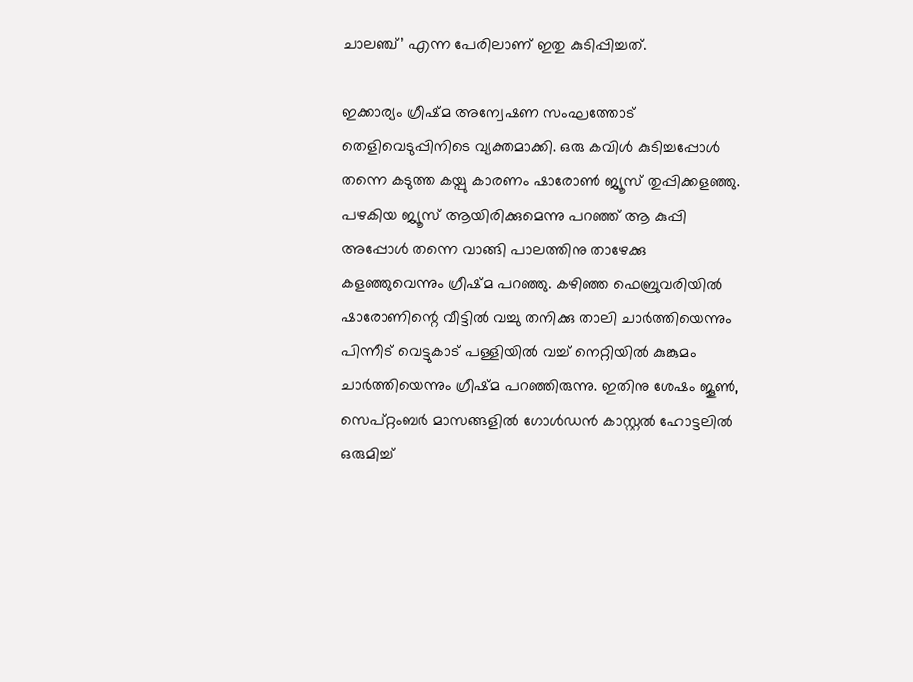ചാലഞ്ച്’ എന്ന പേരിലാണ് ഇതു കുടിപ്പിച്ചത്.

ഇക്കാര്യം ഗ്രീഷ്മ അന്വേഷണ സംഘത്തോട് തെളിവെടുപ്പിനിടെ വ്യക്തമാക്കി. ഒരു കവിൾ കുടിച്ചപ്പോൾ തന്നെ കടുത്ത കയ്പു കാരണം ഷാരോൺ ജ്യൂസ് തുപ്പിക്കളഞ്ഞു. പഴകിയ ജ്യൂസ് ആയിരിക്കുമെന്നു പറഞ്ഞ് ആ കുപ്പി അപ്പോൾ തന്നെ വാങ്ങി പാലത്തിനു താഴേക്കു കളഞ്ഞുവെന്നും ഗ്രീഷ്മ പറഞ്ഞു. കഴിഞ്ഞ ഫെബ്രുവരിയിൽ ഷാരോണിന്റെ വീട്ടിൽ വച്ചു തനിക്കു താലി ചാർത്തിയെന്നും പിന്നീട് വെട്ടുകാട് പള്ളിയിൽ വച്ച് നെറ്റിയിൽ കുങ്കുമം ചാർത്തിയെന്നും ഗ്രീഷ്മ പറഞ്ഞിരുന്നു. ഇതിനു ശേഷം ജൂൺ, സെപ്റ്റംബർ മാസങ്ങളിൽ ഗോൾഡൻ കാസ്റ്റൽ ഹോട്ടലിൽ ഒരുമിച്ച്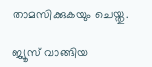താമസിക്കുകയും ചെയ്തു.

ജ്യൂസ് വാങ്ങിയ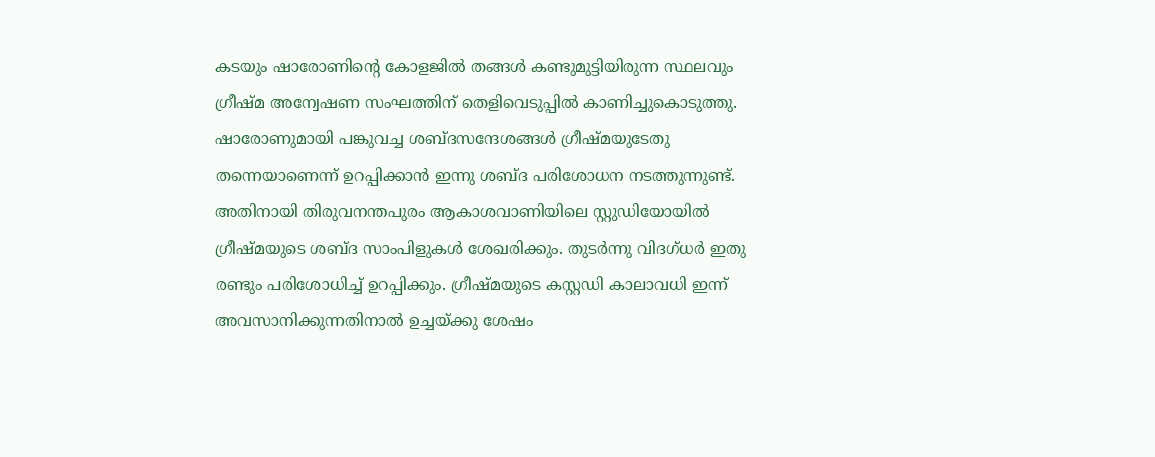കടയും ഷാരോണിന്റെ കോളജിൽ തങ്ങൾ കണ്ടുമുട്ടിയിരുന്ന സ്ഥലവും ഗ്രീഷ്മ അന്വേഷണ സംഘത്തിന് തെളിവെടുപ്പിൽ കാണിച്ചുകൊടുത്തു. ഷാരോണുമായ‍ി പങ്കുവച്ച ശബ്ദസന്ദേശങ്ങൾ ഗ്രീഷ്മയുടേതു തന്നെയാണെന്ന് ഉറപ്പിക്കാൻ ഇന്നു ശബ്ദ പരിശോധന നടത്തുന്നുണ്ട്. അതിനായി തിരുവനന്തപുരം ആകാശവാണിയിലെ സ്റ്റ‍ുഡിയോയിൽ ഗ്രീഷ്മയുടെ ശബ്ദ സാംപിളുകൾ ശേഖരിക്കും. തുടർന്നു വിദഗ്ധർ ഇതു രണ്ടും പരിശോധിച്ച് ഉറപ്പിക്കും. ഗ്രീഷ്മയുടെ കസ്റ്റഡി കാലാവധി ഇന്ന് അവസാനിക്കുന്നതിനാൽ ഉച്ചയ്ക്കു ശേഷം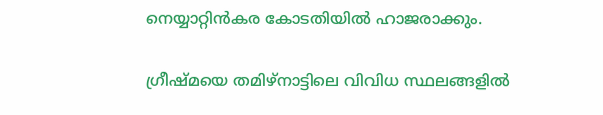നെയ്യാറ്റിൻകര കോടതിയിൽ ഹാജരാക്കും.

ഗ്രീഷ്മയെ തമിഴ്നാട്ടിലെ വിവിധ സ്ഥലങ്ങളിൽ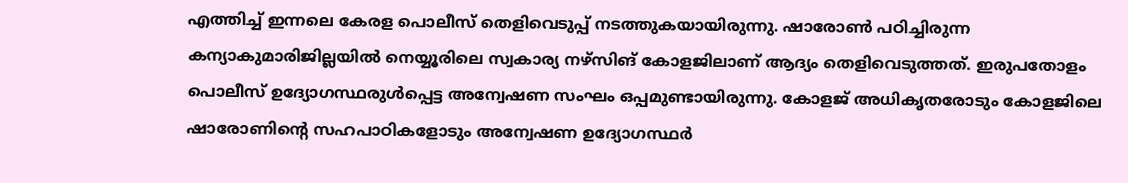എത്തിച്ച് ഇന്നലെ കേരള പൊലീസ് തെളിവെടുപ്പ് നടത്തുകയായിരുന്നു. ഷാരോൺ പഠിച്ചിരുന്ന കന്യാകുമാരിജില്ലയിൽ നെയ്യൂരിലെ സ്വകാര്യ നഴ്സിങ് കോളജിലാണ് ആദ്യം തെളിവെടുത്തത്. ഇരുപതോളം പൊലീസ് ഉദ്യോഗസ്ഥരുൾപ്പെട്ട അന്വേഷണ സംഘം ഒപ്പമുണ്ടായിരുന്നു. കോളജ് അധികൃതരോടും കോളജിലെ ഷാരോണിന്റെ സഹപാഠികളോടും അന്വേഷണ ഉദ്യോഗസ്ഥർ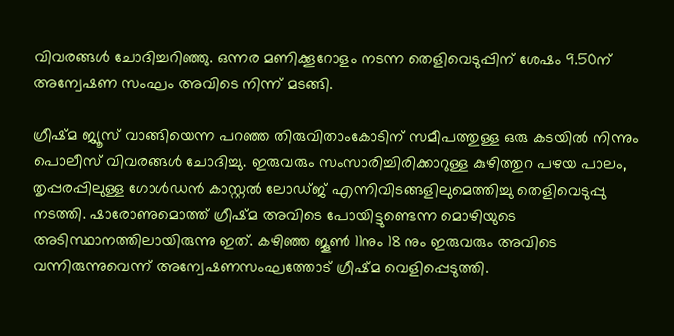വിവരങ്ങൾ ചോദിച്ചറിഞ്ഞു. ഒന്നര മണിക്കൂറോളം നടന്ന തെളിവെടുപ്പിന് ശേഷം 9.50ന് അന്വേഷണ സംഘം അവിടെ നിന്ന് മടങ്ങി.

ഗ്രീഷ്മ ജ്യൂസ് വാങ്ങിയെന്ന പറഞ്ഞ തിരുവിതാംകോടിന് സമീപത്തുള്ള ഒരു കടയിൽ നിന്നും പൊലീസ് വിവരങ്ങൾ ചോദിച്ചു. ഇരുവരും സംസാരിച്ചിരിക്കാറുള്ള കുഴിത്തുറ പഴയ പാലം, തൃപ്പരപ്പിലുള്ള ഗോൾഡൻ കാസ്റ്റൽ ലോഡ്ജ് എന്നിവിടങ്ങളിലുമെത്തിച്ചു തെളിവെടുപ്പു നടത്തി. ഷാരോണുമൊത്ത് ഗ്രീഷ്മ അവിടെ പോയിട്ടുണ്ടെന്ന മൊഴിയുടെ അടിസ്ഥാനത്തിലായിരുന്നു ഇത്. കഴിഞ്ഞ ജൂൺ 11നും 18 നും ഇരുവരും അവിടെ വന്നിരുന്നുവെന്ന് അന്വേഷണസംഘത്തോട് ഗ്രീഷ്മ വെളിപ്പെടുത്തി.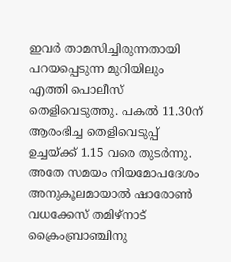ഇവർ താമസിച്ചിരുന്നതായി പറയപ്പെടുന്ന മുറിയിലും എത്തി പൊലീസ് തെളിവെടുത്തു. പകൽ 11.30ന് ആരംഭിച്ച തെളിവെടുപ്പ് ഉച്ചയ്ക്ക് 1.15 വരെ തുടർന്നു. അതേ സമയം നിയമോപദേശം അനുകൂലമായാൽ ഷാരോൺ വധക്കേസ് തമിഴ്നാട് ക്രൈംബ്രാഞ്ചിനു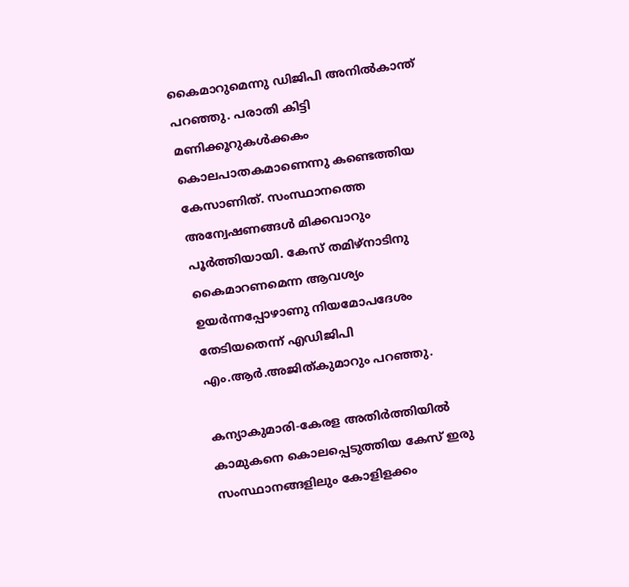കൈമാറുമെന്നു ഡിജിപി അനിൽകാന്ത് പറഞ്ഞു. പരാതി കിട്ടി മണിക്കൂറുകൾക്കകം കൊലപാതകമാണെന്നു കണ്ടെത്തിയ കേസാണിത്. സംസ്ഥാനത്തെ അന്വേഷണങ്ങൾ മിക്കവാറും പൂർത്തിയായി. കേസ് തമിഴ്നാടിനു കൈമാറണമെന്ന ആവശ്യം ഉയർന്നപ്പോഴാണു നിയമോപദേശം തേടിയതെന്ന് എഡിജിപി എം.ആർ.അജിത്കുമാറും പറഞ്ഞു.

കന്യാകുമാരി-കേരള അതിർത്തിയിൽ കാമുകനെ കൊലപ്പെടുത്തിയ കേസ് ഇരു സംസ്ഥാനങ്ങളിലും കോളിളക്കം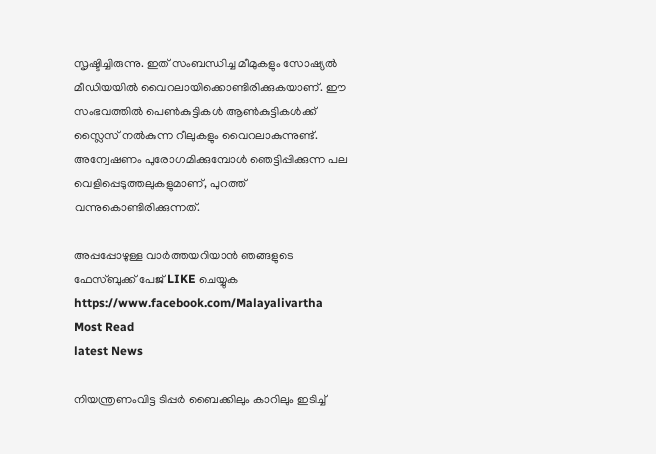സൃഷ്ടിച്ചിരുന്നു. ഇത് സംബന്ധിച്ച മീമുകളും സോഷ്യൽ മീഡിയയിൽ വൈറലായിക്കൊണ്ടിരിക്കുകയാണ്. ഈ സംഭവത്തിൽ പെൺകുട്ടികൾ ആൺകുട്ടികൾക്ക് സ്ലൈസ് നൽകുന്ന റീലുകളും വൈറലാകുന്നുണ്ട്. അന്വേഷണം പുരോഗമിക്കുമ്പോൾ ഞെട്ടിപ്പിക്കുന്ന പല വെളിപ്പെടുത്തലുകളുമാണ്, പുറത്ത് വന്നുകൊണ്ടിരിക്കുന്നത്.

അപ്പപ്പോഴുള്ള വാര്‍ത്തയറിയാന്‍ ഞങ്ങളുടെ ഫേസ്‌ബുക്ക്‌ പേജ് LIKE ചെയ്യുക
https://www.facebook.com/Malayalivartha
Most Read
latest News

നിയന്ത്രണംവിട്ട ടിപ്പര്‍ ബൈക്കിലും കാറിലും ഇടിച്ച്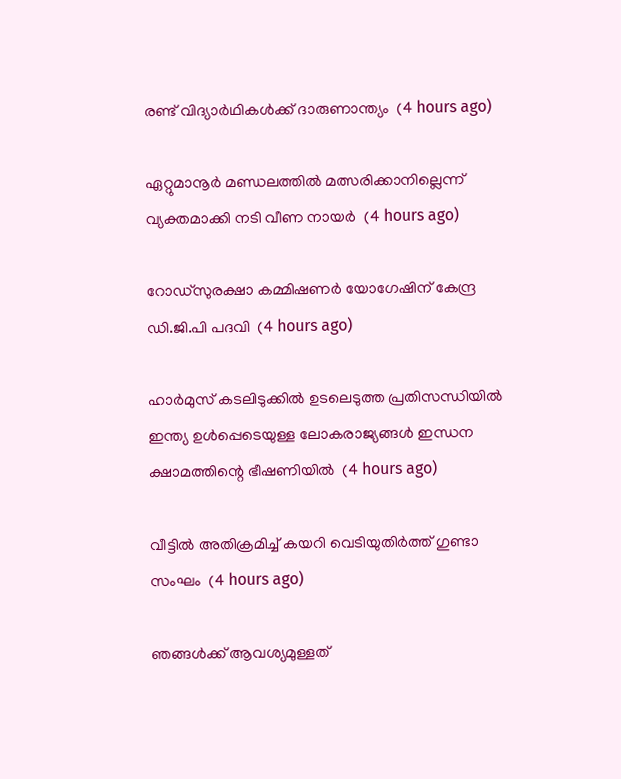രണ്ട് വിദ്യാര്‍ഥികള്‍ക്ക് ദാരുണാന്ത്യം  (4 hours ago)

ഏറ്റുമാനൂര്‍ മണ്ഡലത്തില്‍ മത്സരിക്കാനില്ലെന്ന് വ്യക്തമാക്കി നടി വീണ നായര്‍  (4 hours ago)

റോഡ്‌സുരക്ഷാ കമ്മിഷണര്‍ യോഗേഷിന് കേന്ദ്ര ഡി.ജി.പി പദവി  (4 hours ago)

ഹാര്‍മുസ് കടലിടുക്കില്‍ ഉടലെടുത്ത പ്രതിസന്ധിയില്‍ ഇന്ത്യ ഉള്‍പ്പെടെയുള്ള ലോകരാജ്യങ്ങള്‍ ഇന്ധന ക്ഷാമത്തിന്റെ ഭീഷണിയില്‍  (4 hours ago)

വീട്ടില്‍ അതിക്രമിച്ച് കയറി വെടിയുതിര്‍ത്ത് ഗുണ്ടാ സംഘം  (4 hours ago)

ഞങ്ങള്‍ക്ക് ആവശ്യമുള്ളത്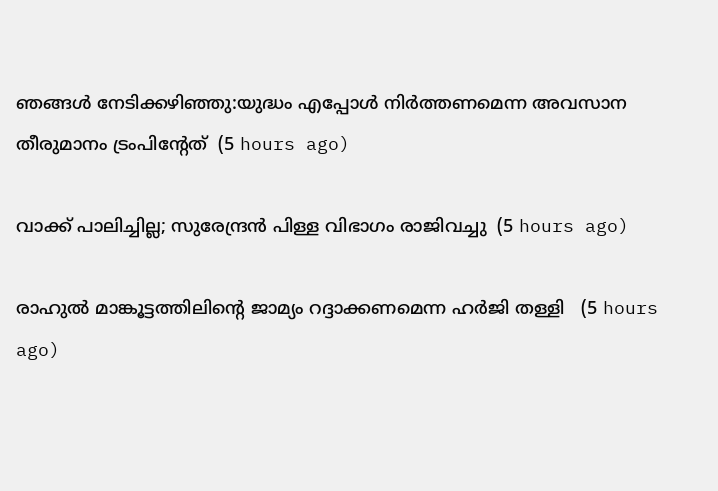ഞങ്ങള്‍ നേടിക്കഴിഞ്ഞു:യുദ്ധം എപ്പോള്‍ നിര്‍ത്തണമെന്ന അവസാന തീരുമാനം ട്രംപിന്റേത്  (5 hours ago)

വാക്ക് പാലിച്ചില്ല; സുരേന്ദ്രന്‍ പിള്ള വിഭാഗം രാജിവച്ചു  (5 hours ago)

രാഹുല്‍ മാങ്കൂട്ടത്തിലിന്റെ ജാമ്യം റദ്ദാക്കണമെന്ന ഹര്‍ജി തള്ളി   (5 hours ago)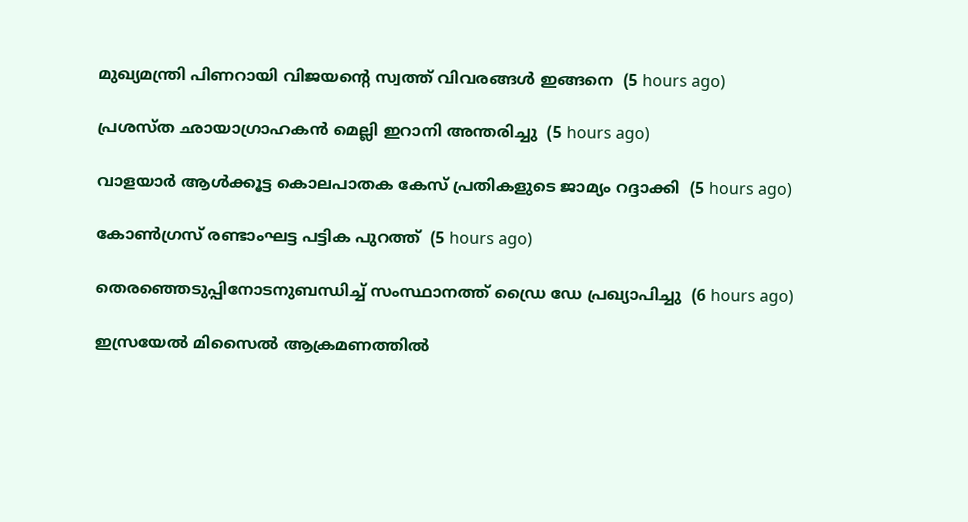മുഖ്യമന്ത്രി പിണറായി വിജയന്റെ സ്വത്ത് വിവരങ്ങള്‍ ഇങ്ങനെ  (5 hours ago)

പ്രശസ്ത ഛായാഗ്രാഹകന്‍ മെല്ലി ഇറാനി അന്തരിച്ചു  (5 hours ago)

വാളയാര്‍ ആള്‍ക്കൂട്ട കൊലപാതക കേസ് പ്രതികളുടെ ജാമ്യം റദ്ദാക്കി  (5 hours ago)

കോണ്‍ഗ്രസ് രണ്ടാംഘട്ട പട്ടിക പുറത്ത്  (5 hours ago)

തെരഞ്ഞെടുപ്പിനോടനുബന്ധിച്ച് സംസ്ഥാനത്ത് ഡ്രൈ ഡേ പ്രഖ്യാപിച്ചു  (6 hours ago)

ഇസ്രയേല്‍ മിസൈല്‍ ആക്രമണത്തില്‍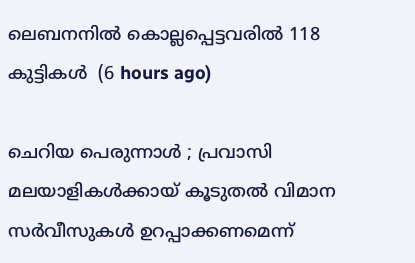ലെബനനില്‍ കൊല്ലപ്പെട്ടവരില്‍ 118 കുട്ടികള്‍  (6 hours ago)

ചെറിയ പെരുന്നാള്‍ ; പ്രവാസി മലയാളികള്‍ക്കായ് കൂടുതല്‍ വിമാന സര്‍വീസുകള്‍ ഉറപ്പാക്കണമെന്ന്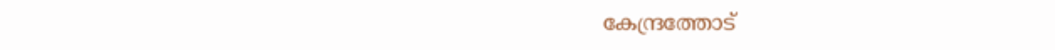കേന്ദ്രത്തോട്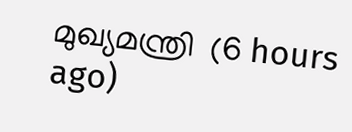മുഖ്യമന്ത്രി  (6 hours ago)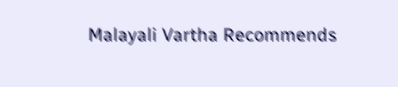Malayali Vartha Recommends